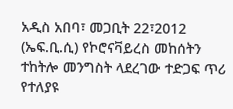አዲስ አበባ፣ መጋቢት 22፣2012 (ኤፍ.ቢ.ሲ) የኮሮናቫይረስ መከሰትን ተከትሎ መንግስት ላደረገው ተድጋፍ ጥሪ የተለያዩ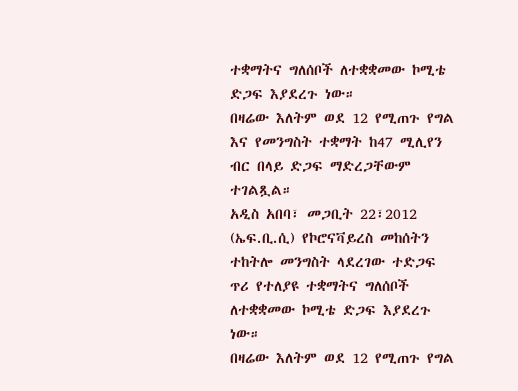ተቋማትና ግለሰቦች ለተቋቋመው ኮሚቴ ድጋፍ እያደረጉ ነው።
በዛሬው እለትም ወደ 12 የሚጠጉ የግል እና የመንግስት ተቋማት ከ47 ሚሊየን ብር በላይ ድጋፍ ማድረጋቸውም ተገልጿል።
አዲስ አበባ፣ መጋቢት 22፣2012 (ኤፍ.ቢ.ሲ) የኮሮናቫይረስ መከሰትን ተከትሎ መንግስት ላደረገው ተድጋፍ ጥሪ የተለያዩ ተቋማትና ግለሰቦች ለተቋቋመው ኮሚቴ ድጋፍ እያደረጉ ነው።
በዛሬው እለትም ወደ 12 የሚጠጉ የግል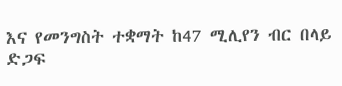እና የመንግስት ተቋማት ከ47 ሚሊየን ብር በላይ ድጋፍ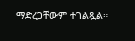ማድረጋቸውም ተገልጿል።